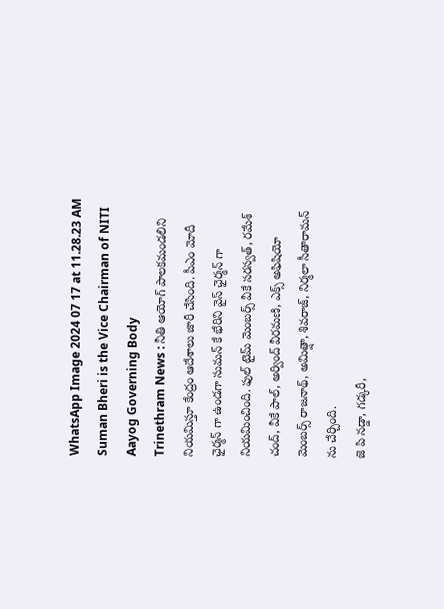WhatsApp Image 2024 07 17 at 11.28.23 AM
Suman Bheri is the Vice Chairman of NITI Aayog Governing Body
Trinethram News : నీతి ఆయోగ్ పాలకమండలిని నియమిస్తూ కేంద్రం ఆదేశాలు జారీ చేసింది. పీఎం మోదీ ఛైర్మన్ గా ఉండగా సుమన్ కే భేరిని వైస్ ఛైర్మన్ గా నియమించింది. ఫుల్ టైమ్ మెంబర్స్ వీకే సరస్వత్, రమేశ్ చంద్, వీకే పాల్, అర్వింద్ వీరమణి, ఎక్స్ అఫిషియో మెంబర్స్ రాజనాథ్, అమిత్షా, శివరాజ్, నిర్మలా సీతారామన్ ను చేర్చింది.
జె పి నడ్డా, గడ్కరీ,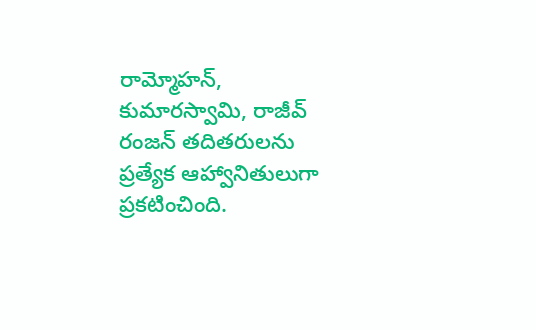రామ్మోహన్, కుమారస్వామి, రాజీవ్ రంజన్ తదితరులను ప్రత్యేక ఆహ్వానితులుగా ప్రకటించింది.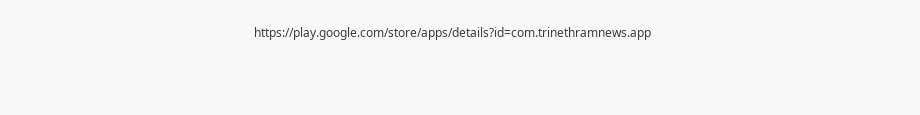https://play.google.com/store/apps/details?id=com.trinethramnews.app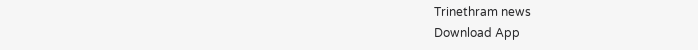Trinethram news
Download App